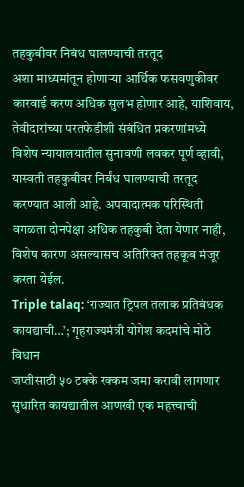तहकुबीवर निबंध घालण्याची तरतूद
अशा माध्यमांतून होणाऱ्या आर्थिक फसवणुकीवर कारवाई करण अधिक सुलभ होणार आहे, याशिवाय, तेवीदारांच्या परतफेडीशी संबंधित प्रकरणांमध्ये विशेष न्यायालयातील सुनावणी लवकर पूर्ण व्हावी, यास्वती तहकुबीवर निर्बंध घालण्याची तरतूद करण्यात आली आहे. अपवादात्मक परिस्थिती वगळता दोनपेक्षा अधिक तहकुबी देता येणार नाही, विशेष कारण असल्यासच अतिरिक्त तहकूब मंजूर करता येईल.
Triple talaq: ‘राज्यात ट्रिपल तलाक प्रतिबंधक कायद्याची…’; गृहराज्यमंत्री योगेश कदमांचे मोठे विधान
जप्तीसाठी ५० टक्के रक्कम जमा करावी लागणार
सुधारित कायद्यातील आणखी एक महत्त्वाची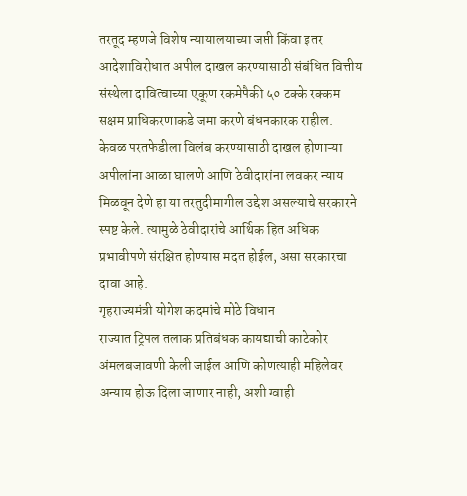तरतूद म्हणजे विशेष न्यायालयाच्या जप्ती किंवा इतर आदेशाविरोधात अपील दाखल करण्यासाठी संबंधित वित्तीय संस्थेला दावित्वाच्या एकूण रकमेपैकी ५० टक्के रक्कम सक्षम प्राधिकरणाकडे जमा करणे बंधनकारक राहील. केवळ परतफेडीला विलंब करण्यासाठी दाखल होणाऱ्या अपीलांना आळा घालणे आणि ठेवीदारांना लवकर न्याय मिळवून देणे हा या तरतुदीमागील उद्देश असल्याचे सरकारने स्पष्ट केले. त्यामुळे ठेवीदारांचे आर्थिक हित अधिक प्रभावीपणे संरक्षित होण्यास मदत होईल, असा सरकारचा दावा आहे.
गृहराज्यमंत्री योगेश कदमांचे मोठे विधान
राज्यात ट्रिपल तलाक प्रतिबंधक कायद्याची काटेकोर अंमलबजावणी केली जाईल आणि कोणत्याही महिलेवर अन्याय होऊ दिला जाणार नाही, अशी ग्वाही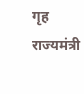गृह राज्यमंत्री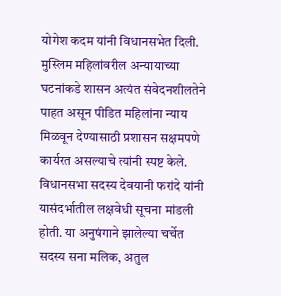योगेश कदम यांनी विधानसभेत दिली. मुस्लिम महिलांवरील अन्यायाच्या घटनांकडे शासन अत्यंत संवेदनशीलतेने पाहत असून पीडित महिलांना न्याय मिळवून देण्यासाठी प्रशासन सक्षमपणे कार्यरत असल्याचे त्यांनी स्पष्ट केले. विधानसभा सदस्य देवयानी फरांदे यांनी यासंदर्भातील लक्षवेधी सूचना मांडली होती. या अनुषंगाने झालेल्या चर्चेत सदस्य सना मलिक, अतुल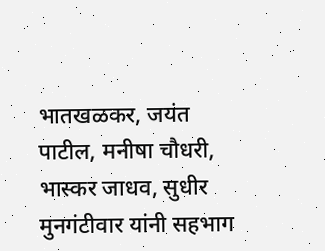भातखळकर, जयंत पाटील, मनीषा चौधरी, भास्कर जाधव, सुधीर मुनगंटीवार यांनी सहभाग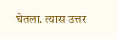घेतला. त्यास उत्तर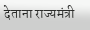देताना राज्यमंत्री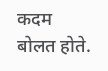कदम बोलत होते.